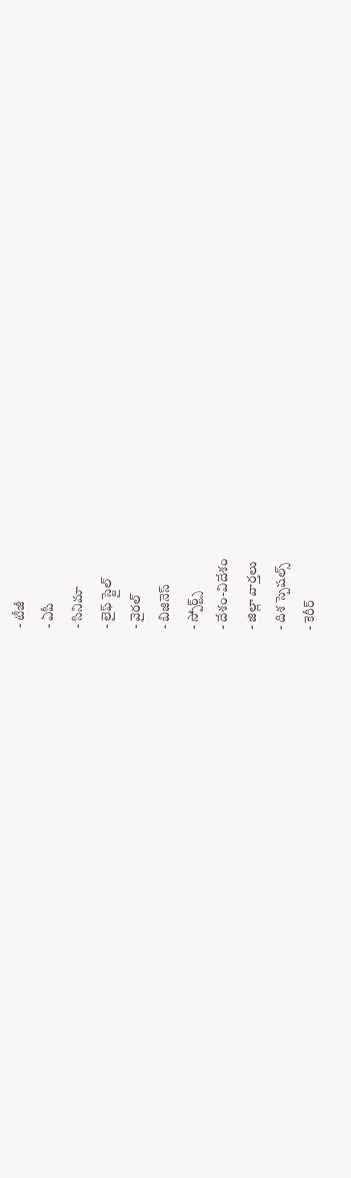- టీజీ
- ఏపీ
- సినిమా
- లైఫ్ స్టైల్
- వైరల్
- బిజినెస్
- స్పోర్ట్స్
- దేశం-విదేశం
- జిల్లా వార్తలు
- దిశ స్పెషల్స్
- కెరీర్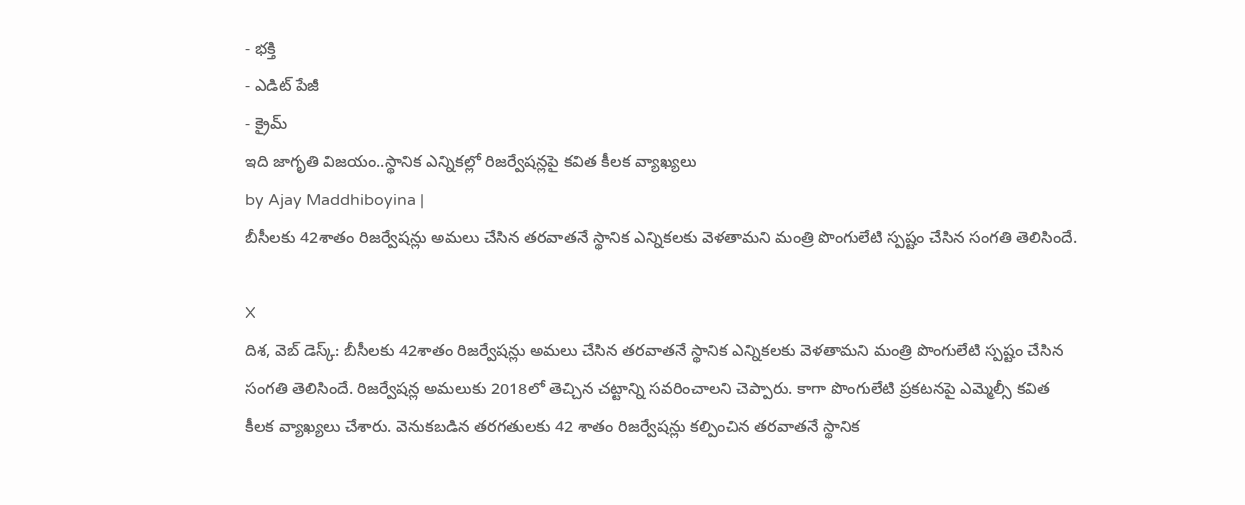- భక్తి
- ఎడిట్ పేజీ
- క్రైమ్
ఇది జాగృతి విజయం..స్థానిక ఎన్నికల్లో రిజర్వేషన్లపై కవిత కీలక వ్యాఖ్యలు
by Ajay Maddhiboyina |
బీసీలకు 42శాతం రిజర్వేషన్లు అమలు చేసిన తరవాతనే స్థానిక ఎన్నికలకు వెళతామని మంత్రి పొంగులేటి స్పష్టం చేసిన సంగతి తెలిసిందే.

X
దిశ, వెబ్ డెస్క్: బీసీలకు 42శాతం రిజర్వేషన్లు అమలు చేసిన తరవాతనే స్థానిక ఎన్నికలకు వెళతామని మంత్రి పొంగులేటి స్పష్టం చేసిన సంగతి తెలిసిందే. రిజర్వేషన్ల అమలుకు 2018లో తెచ్చిన చట్టాన్ని సవరించాలని చెప్పారు. కాగా పొంగులేటి ప్రకటనపై ఎమ్మెల్సీ కవిత కీలక వ్యాఖ్యలు చేశారు. వెనుకబడిన తరగతులకు 42 శాతం రిజర్వేషన్లు కల్పించిన తరవాతనే స్థానిక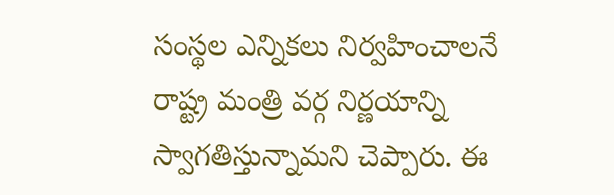సంస్థల ఎన్నికలు నిర్వహించాలనే రాష్ట్ర మంత్రి వర్గ నిర్ణయాన్ని స్వాగతిస్తున్నామని చెప్పారు. ఈ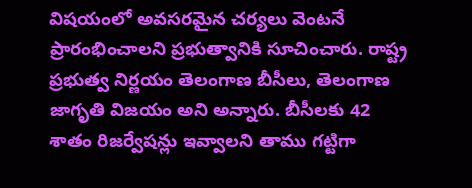విషయంలో అవసరమైన చర్యలు వెంటనే ప్రారంభించాలని ప్రభుత్వానికి సూచించారు. రాష్ట్ర ప్రభుత్వ నిర్ణయం తెలంగాణ బీసీలు, తెలంగాణ జాగృతి విజయం అని అన్నారు. బీసీలకు 42 శాతం రిజర్వేషన్లు ఇవ్వాలని తాము గట్టిగా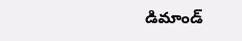డిమాండ్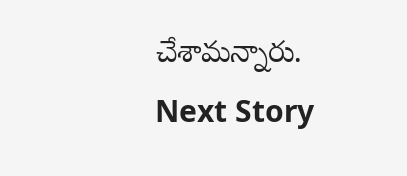చేశామన్నారు.
Next Story